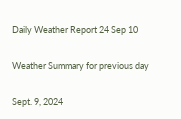Daily Weather Report 24 Sep 10

Weather Summary for previous day

Sept. 9, 2024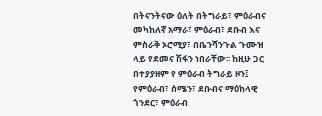በትናንትናው ዕለት በትግራይ፣ ምዕራብና መካከለኛ አማራ፣ ምዕራብ፣ ደቡብ እና ምስራቅ ኦሮሚያ፣ በቤንሻንጉል ጉሙዝ ላይ የደመና ሽፋን ነበራቸው፡፡ ከዚሁ ጋር በተያያዘም የ ምዕራብ ትግራይ ዞን፤ የምዕራብ፣ ሰሜን፣ ደቡብና ማዕከላዊ ጎንደር፣ ምዕራብ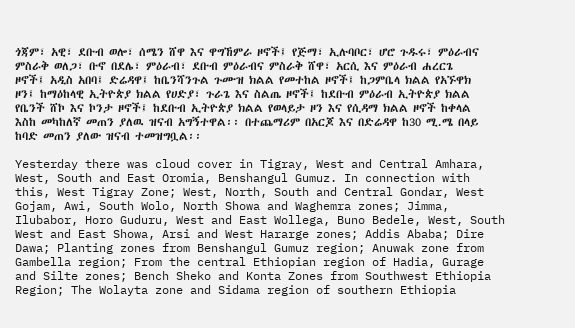ጎጃም፣ አዊ፣ ደቡብ ወሎ፣ ሰሜን ሸዋ እና ዋግኸምራ ዞኖች፤ የጅማ፣ ኢሉባቦር፣ ሆሮ ጉዱሩ፣ ምዕራብና ምስራቅ ወለጋ፣ ቡኖ በደሌ፣ ምዕራብ፣ ደቡብ ምዕራብና ምስራቅ ሸዋ፣ አርሲ እና ምዕራብ ሐረርጌ ዞኖች፤ አዲስ አበባ፤ ድሬዳዋ፤ ከቤንሻንጉል ጉሙዝ ክልል የመተከል ዞኖች፤ ከጋምቤላ ክልል የአኙዋክ ዞን፤ ከማዕከላዊ ኢትዮጵያ ክልል የሀድያ፣ ጉራጌ እና ስልጤ ዞኖች፤ ከደቡብ ምዕራብ ኢትዮጵያ ክልል የቤንች ሸኮ እና ኮንታ ዞኖች፤ ከደቡብ ኢትዮጵያ ክልል የወላይታ ዞን እና የሲዳማ ክልል ዞኖች ከቀላል እስከ መካከለኛ መጠን ያለዉ ዝናብ አግኝተዋል፡፡ በተጨማሪም በአርጆ እና በድሬዳዋ ከ30 ሚ.ሜ በላይ ከባድ መጠን ያለው ዝናብ ተመዝግቧል፡፡

Yesterday there was cloud cover in Tigray, West and Central Amhara, West, South and East Oromia, Benshangul Gumuz. In connection with this, West Tigray Zone; West, North, South and Central Gondar, West Gojam, Awi, South Wolo, North Showa and Waghemra zones; Jimma, Ilubabor, Horo Guduru, West and East Wollega, Buno Bedele, West, South West and East Showa, Arsi and West Hararge zones; Addis Ababa; Dire Dawa; Planting zones from Benshangul Gumuz region; Anuwak zone from Gambella region; From the central Ethiopian region of Hadia, Gurage and Silte zones; Bench Sheko and Konta Zones from Southwest Ethiopia Region; The Wolayta zone and Sidama region of southern Ethiopia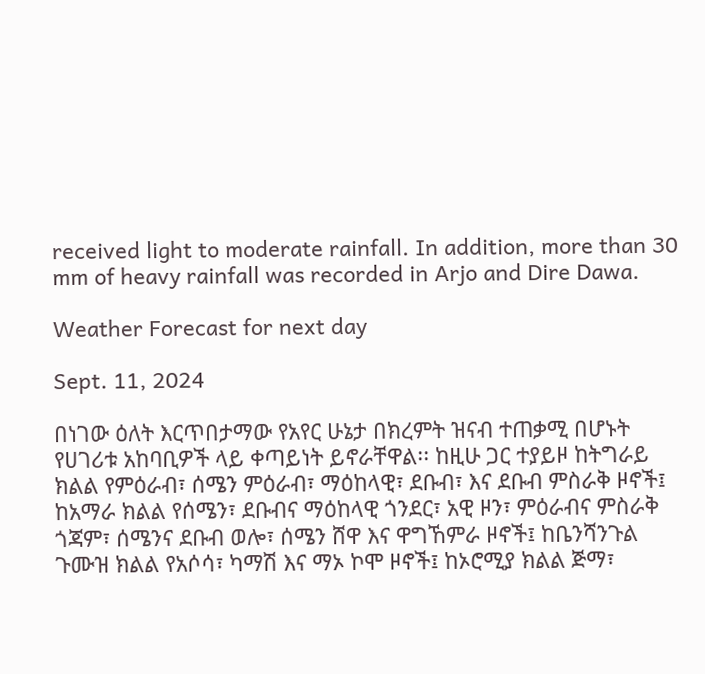received light to moderate rainfall. In addition, more than 30 mm of heavy rainfall was recorded in Arjo and Dire Dawa.

Weather Forecast for next day

Sept. 11, 2024

በነገው ዕለት እርጥበታማው የአየር ሁኔታ በክረምት ዝናብ ተጠቃሚ በሆኑት የሀገሪቱ አከባቢዎች ላይ ቀጣይነት ይኖራቸዋል፡፡ ከዚሁ ጋር ተያይዞ ከትግራይ ክልል የምዕራብ፣ ሰሜን ምዕራብ፣ ማዕከላዊ፣ ደቡብ፣ እና ደቡብ ምስራቅ ዞኖች፤ ከአማራ ክልል የሰሜን፣ ደቡብና ማዕከላዊ ጎንደር፣ አዊ ዞን፣ ምዕራብና ምስራቅ ጎጃም፣ ሰሜንና ደቡብ ወሎ፣ ሰሜን ሸዋ እና ዋግኸምራ ዞኖች፤ ከቤንሻንጉል ጉሙዝ ክልል የአሶሳ፣ ካማሽ እና ማኦ ኮሞ ዞኖች፤ ከኦሮሚያ ክልል ጅማ፣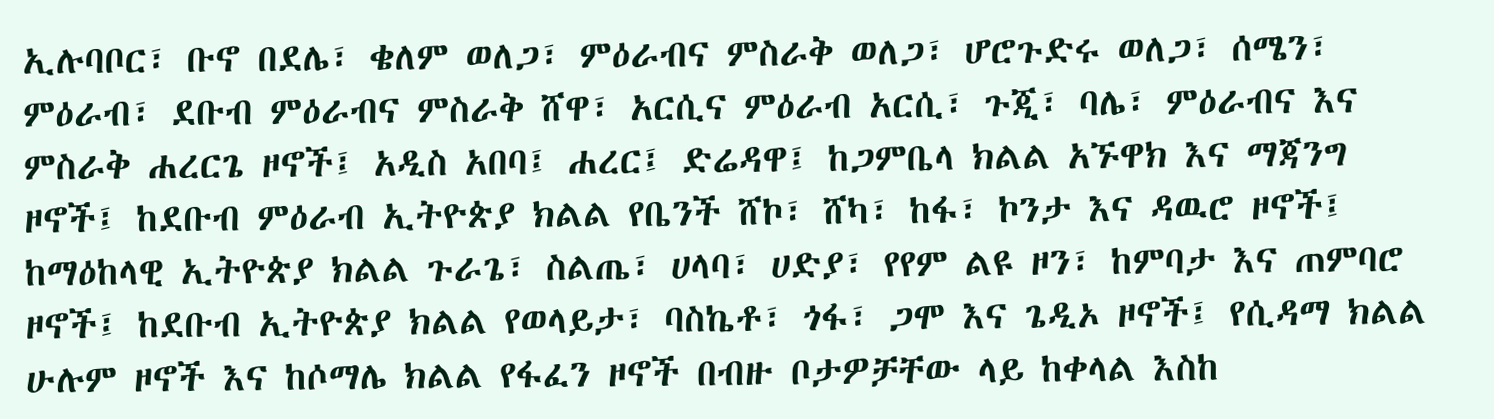ኢሉባቦር፣ ቡኖ በደሌ፣ ቄለም ወለጋ፣ ምዕራብና ምስራቅ ወለጋ፣ ሆሮጉድሩ ወለጋ፣ ሰሜን፣ ምዕራብ፣ ደቡብ ምዕራብና ምስራቅ ሸዋ፣ አርሲና ምዕራብ አርሲ፣ ጉጂ፣ ባሌ፣ ምዕራብና እና ምስራቅ ሐረርጌ ዞኖች፤ አዲስ አበባ፤ ሐረር፤ ድሬዳዋ፤ ከጋምቤላ ክልል አኙዋክ እና ማጃንግ ዞኖች፤ ከደቡብ ምዕራብ ኢትዮጵያ ክልል የቤንች ሸኮ፣ ሸካ፣ ከፋ፣ ኮንታ እና ዳዉሮ ዞኖች፤ ከማዕከላዊ ኢትዮጵያ ክልል ጉራጌ፣ ስልጤ፣ ሀላባ፣ ሀድያ፣ የየም ልዩ ዞን፣ ከምባታ እና ጠምባሮ ዞኖች፤ ከደቡብ ኢትዮጵያ ክልል የወላይታ፣ ባስኬቶ፣ ጎፋ፣ ጋሞ እና ጌዲኦ ዞኖች፤ የሲዳማ ክልል ሁሉም ዞኖች እና ከሶማሌ ክልል የፋፈን ዞኖች በብዙ ቦታዎቻቸው ላይ ከቀላል እስከ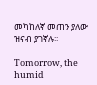መካከለኛ መጠን ያለው ዝናብ ያገኛሉ፡፡

Tomorrow, the humid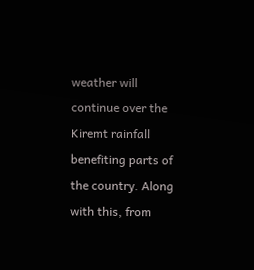weather will continue over the Kiremt rainfall benefiting parts of the country. Along with this, from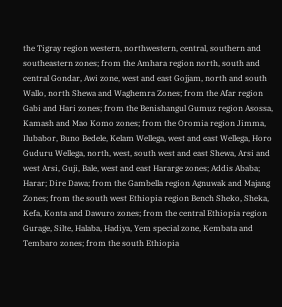the Tigray region western, northwestern, central, southern and southeastern zones; from the Amhara region north, south and central Gondar, Awi zone, west and east Gojjam, north and south Wallo, north Shewa and Waghemra Zones; from the Afar region Gabi and Hari zones; from the Benishangul Gumuz region Asossa, Kamash and Mao Komo zones; from the Oromia region Jimma, Ilubabor, Buno Bedele, Kelam Wellega, west and east Wellega, Horo Guduru Wellega, north, west, south west and east Shewa, Arsi and west Arsi, Guji, Bale, west and east Hararge zones; Addis Ababa; Harar; Dire Dawa; from the Gambella region Agnuwak and Majang Zones; from the south west Ethiopia region Bench Sheko, Sheka, Kefa, Konta and Dawuro zones; from the central Ethiopia region Gurage, Silte, Halaba, Hadiya, Yem special zone, Kembata and Tembaro zones; from the south Ethiopia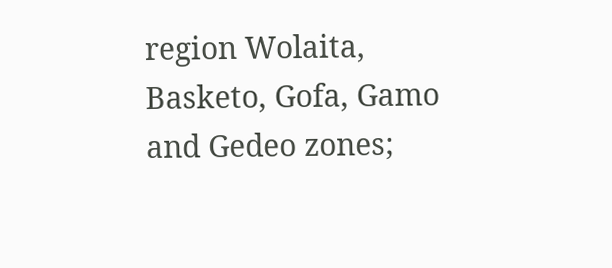region Wolaita, Basketo, Gofa, Gamo and Gedeo zones;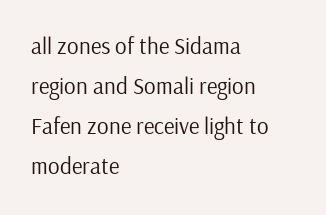all zones of the Sidama region and Somali region Fafen zone receive light to moderate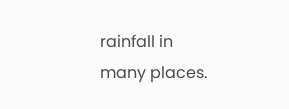rainfall in many places.